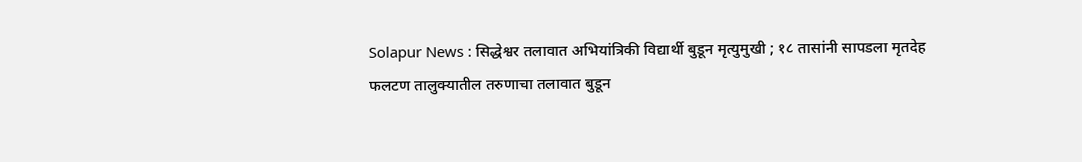Solapur News : सिद्धेश्वर तलावात अभियांत्रिकी विद्यार्थी बुडून मृत्युमुखी ; १८ तासांनी सापडला मृतदेह
फलटण तालुक्यातील तरुणाचा तलावात बुडून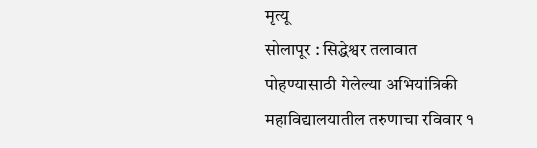मृत्यू
सोलापूर : सिद्धेश्वर तलावात पोहण्यासाठी गेलेल्या अभियांत्रिकी महाविद्यालयातील तरुणाचा रविवार १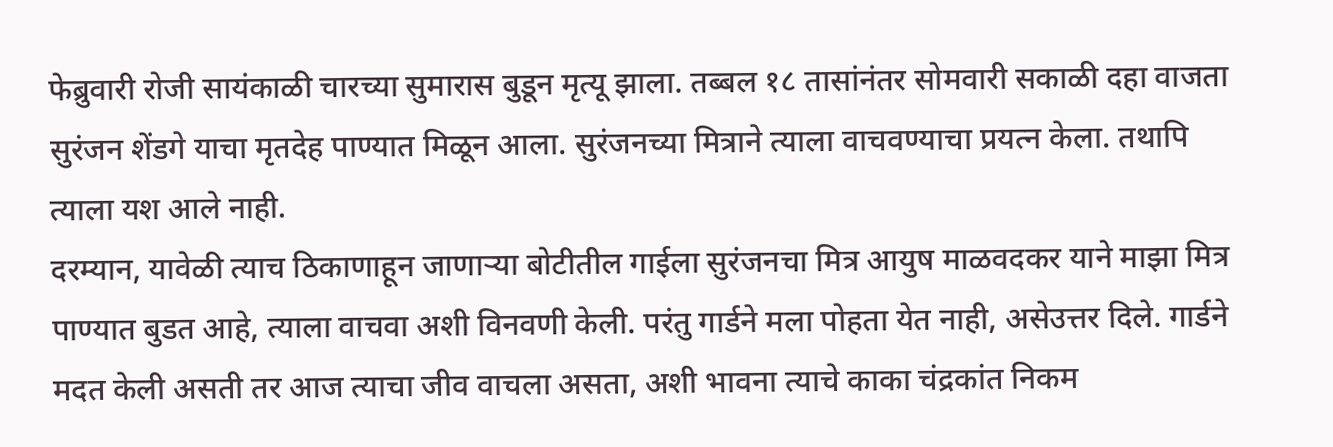फेब्रुवारी रोजी सायंकाळी चारच्या सुमारास बुडून मृत्यू झाला. तब्बल १८ तासांनंतर सोमवारी सकाळी दहा वाजता सुरंजन शेंडगे याचा मृतदेह पाण्यात मिळून आला. सुरंजनच्या मित्राने त्याला वाचवण्याचा प्रयत्न केला. तथापि त्याला यश आले नाही.
दरम्यान, यावेळी त्याच ठिकाणाहून जाणाऱ्या बोटीतील गाईला सुरंजनचा मित्र आयुष माळवदकर याने माझा मित्र पाण्यात बुडत आहे, त्याला वाचवा अशी विनवणी केली. परंतु गार्डने मला पोहता येत नाही, असेउत्तर दिले. गार्डने मदत केली असती तर आज त्याचा जीव वाचला असता, अशी भावना त्याचे काका चंद्रकांत निकम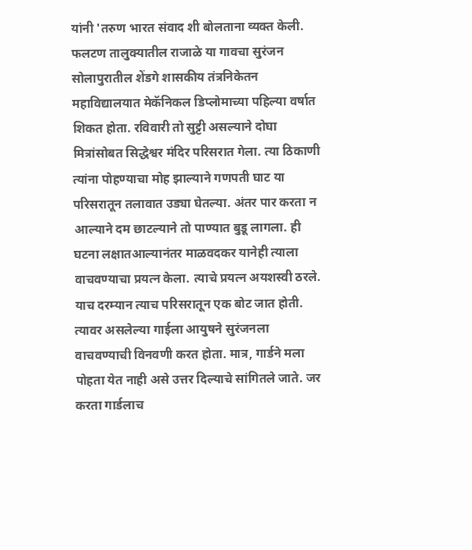यांनी 'तरुण भारत संवाद शी बोलताना व्यक्त केली.
फलटण तालुक्यातील राजाळे या गावचा सुरंजन सोलापुरातील शेंडगे शासकीय तंत्रनिकेतन महाविद्यालयात मेकॅनिकल डिप्लोमाच्या पहिल्या वर्षात शिकत होता. रविवारी तो सुट्टी असल्याने दोघा मित्रांसोबत सिद्धेश्वर मंदिर परिसरात गेला. त्या ठिकाणी त्यांना पोहण्याचा मोह झाल्याने गणपती घाट या परिसरातून तलावात उड्या घेतल्या. अंतर पार करता न आल्याने दम छाटल्याने तो पाण्यात बुडू लागला. ही घटना लक्षातआल्यानंतर माळवदकर यानेही त्याला वाचवण्याचा प्रयत्न केला. त्याचे प्रयत्न अयशस्वी ठरले.
याच दरम्यान त्याच परिसरातून एक बोट जात होती. त्यावर असलेल्या गाईला आयुषने सुरंजनला वाचवण्याची विनवणी करत होता. मात्र, गार्डने मला पोहता येत नाही असे उत्तर दिल्याचे सांगितले जाते. जर करता गार्डलाच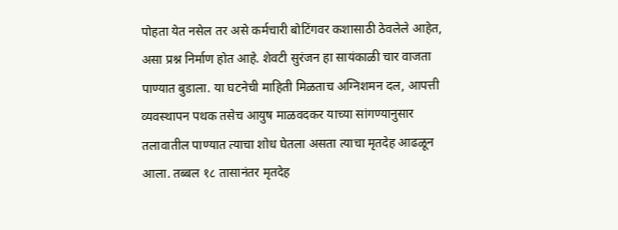पोहता येत नसेल तर असे कर्मचारी बोटिंगवर कशासाठी ठेवलेले आहेत, असा प्रश्न निर्माण होत आहे. शेवटी सुरंजन हा सायंकाळी चार वाजता पाण्यात बुडाला. या घटनेची माहिती मिळताच अग्निशमन दल, आपत्ती व्यवस्थापन पथक तसेच आयुष माळवदकर याच्या सांगण्यानुसार तलावातील पाण्यात त्याचा शोध घेतला असता त्याचा मृतदेह आढळून आला. तब्बल १८ तासानंतर मृतदेह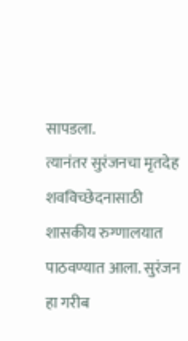सापडला.
त्यानंतर सुरंजनचा मृतदेह शवविच्छेदनासाठी शासकीय रुग्णालयात पाठवण्यात आला. सुरंजन हा गरीब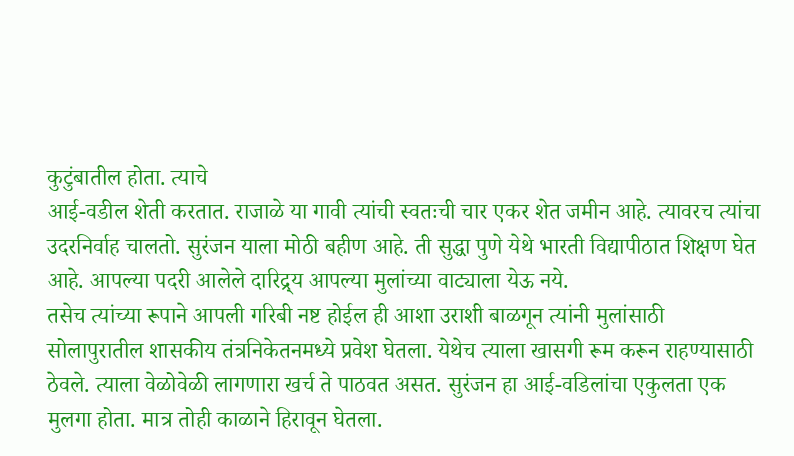कुटुंबातील होता. त्याचे
आई-वडील शेती करतात. राजाळे या गावी त्यांची स्वतःची चार एकर शेत जमीन आहे. त्यावरच त्यांचा उदरनिर्वाह चालतो. सुरंजन याला मोठी बहीण आहे. ती सुद्धा पुणे येथे भारती विद्यापीठात शिक्षण घेत आहे. आपल्या पदरी आलेले दारिद्र्य आपल्या मुलांच्या वाट्याला येऊ नये.
तसेच त्यांच्या रूपाने आपली गरिबी नष्ट होईल ही आशा उराशी बाळगून त्यांनी मुलांसाठी सोलापुरातील शासकीय तंत्रनिकेतनमध्ये प्रवेश घेतला. येथेच त्याला खासगी रूम करून राहण्यासाठी ठेवले. त्याला वेळोवेळी लागणारा खर्च ते पाठवत असत. सुरंजन हा आई-वडिलांचा एकुलता एक मुलगा होता. मात्र तोही काळाने हिरावून घेतला.